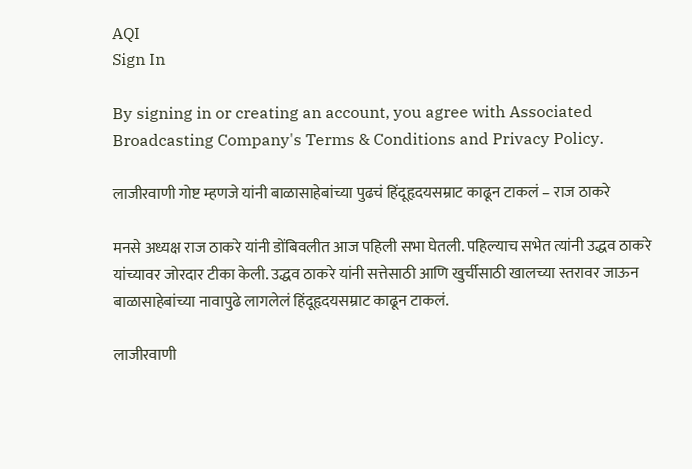AQI
Sign In

By signing in or creating an account, you agree with Associated Broadcasting Company's Terms & Conditions and Privacy Policy.

लाजीरवाणी गोष्ट म्हणजे यांनी बाळासाहेबांच्या पुढचं हिंदूहृदयसम्राट काढून टाकलं – राज ठाकरे

मनसे अध्यक्ष राज ठाकरे यांनी डोंबिवलीत आज पहिली सभा घेतली. पहिल्याच सभेत त्यांनी उद्धव ठाकरे यांच्यावर जोरदार टीका केली. उद्धव ठाकरे यांनी सत्तेसाठी आणि खुर्चीसाठी खालच्या स्तरावर जाऊन बाळासाहेबांच्या नावापुढे लागलेलं हिंदूहृदयसम्राट काढून टाकलं.

लाजीरवाणी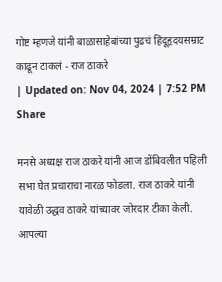गोष्ट म्हणजे यांनी बाळासाहेबांच्या पुढचं हिंदूहृदयसम्राट काढून टाकलं - राज ठाकरे
| Updated on: Nov 04, 2024 | 7:52 PM
Share

मनसे अध्यक्ष राज ठाकरे यांनी आज डोंबिवलीत पहिली सभा घेत प्रचाराचा नारळ फोडला. राज ठाकरे यांनी यावेळी उद्धव ठाकरे यांच्यावर जोरदार टीका केली. आपल्या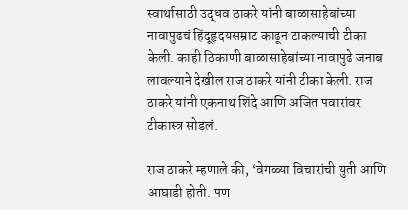स्वार्थासाठी उद्धव ठाकरे यांनी बाळासाहेबांच्या नावापुढचं हिंदूहृदयसम्राट काढून टाकल्याची टीका केली. काही ठिकाणी बाळासाहेबांच्या नावापुढे जनाब लावल्याने देखील राज ठाकरे यांनी टीका केली. राज ठाकरे यांनी एकनाथ शिंदे आणि अजित पवारांवर टीकास्त्र सोडलं.

राज ठाकरे म्हणाले की, ‘वेगळ्या विचारांची युती आणि आघाडी होती. पण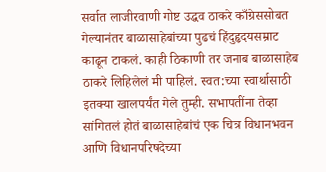सर्वात लाजीरवाणी गोष्ट उद्धव ठाकरे काँग्रेससोबत गेल्यानंतर बाळासाहेबांच्या पुढचं हिंदुहृदयसम्राट काढून टाकलं. काही ठिकाणी तर जनाब बाळासाहेब ठाकरे लिहिलेलं मी पाहिलं. स्वत:च्या स्वार्थासाठी इतक्या खालपर्यंत गेले तुम्ही. सभापतींना तेव्हा सांगितलं होतं बाळासाहेबांचं एक चित्र विधानभवन आणि विधानपरिषदेच्या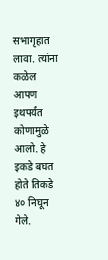सभागृहात लावा. त्यांना कळेल आपण इथपर्यंत कोणामुळे आलो. हे इकडे बघत होते तिकडे ४० निघून गेले.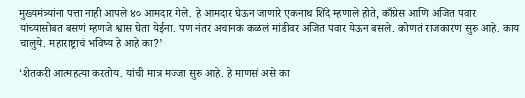मुख्यमंत्र्यांना पत्ता नाही आपले ४० आमदार गेले. हे आमदार घेऊन जाणारे एकनाथ शिंदे म्हणाले होते, काँग्रेस आणि अजित पवार यांच्यासोबत बसणं म्हणजे श्वास घेता येईना. पण नंतर अचानक कळलं मांडीवर अजित पवार येऊन बसले. कोणतं राजकारण सुरु आहे. काय चालुये. महाराष्ट्राचं भविष्य हे आहे का?’

‘शेतकरी आत्महत्या करतोय. यांची मात्र मज्जा सुरु आहे. हे माणसं असे का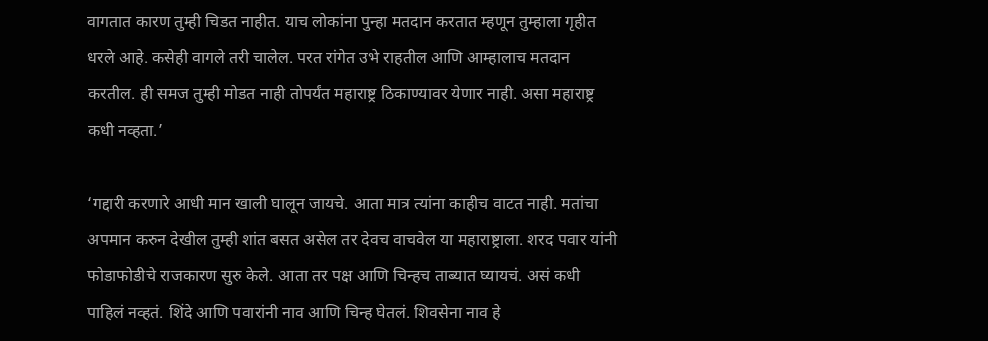वागतात कारण तुम्ही चिडत नाहीत. याच लोकांना पुन्हा मतदान करतात म्हणून तुम्हाला गृहीत धरले आहे. कसेही वागले तरी चालेल. परत रांगेत उभे राहतील आणि आम्हालाच मतदान करतील. ही समज तुम्ही मोडत नाही तोपर्यंत महाराष्ट्र ठिकाण्यावर येणार नाही. असा महाराष्ट्र कधी नव्हता.’

‘गद्दारी करणारे आधी मान खाली घालून जायचे. आता मात्र त्यांना काहीच वाटत नाही. मतांचा अपमान करुन देखील तुम्ही शांत बसत असेल तर देवच वाचवेल या महाराष्ट्राला. शरद पवार यांनी फोडाफोडीचे राजकारण सुरु केले. आता तर पक्ष आणि चिन्हच ताब्यात घ्यायचं. असं कधी पाहिलं नव्हतं. शिंदे आणि पवारांनी नाव आणि चिन्ह घेतलं. शिवसेना नाव हे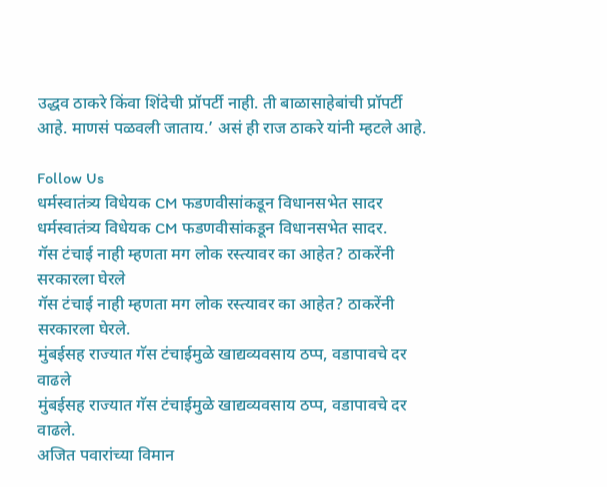उद्धव ठाकरे किंवा शिंदेची प्रॉपर्टी नाही. ती बाळासाहेबांची प्रॉपर्टी आहे. माणसं पळवली जाताय.’ असं ही राज ठाकरे यांनी म्हटले आहे.

Follow Us
धर्मस्वातंत्र्य विधेयक CM फडणवीसांकडून विधानसभेत सादर
धर्मस्वातंत्र्य विधेयक CM फडणवीसांकडून विधानसभेत सादर.
गॅस टंचाई नाही म्हणता मग लोक रस्त्यावर का आहेत? ठाकरेंनी सरकारला घेरले
गॅस टंचाई नाही म्हणता मग लोक रस्त्यावर का आहेत? ठाकरेंनी सरकारला घेरले.
मुंबईसह राज्यात गॅस टंचाईमुळे खाद्यव्यवसाय ठप्प, वडापावचे दर वाढले
मुंबईसह राज्यात गॅस टंचाईमुळे खाद्यव्यवसाय ठप्प, वडापावचे दर वाढले.
अजित पवारांच्या विमान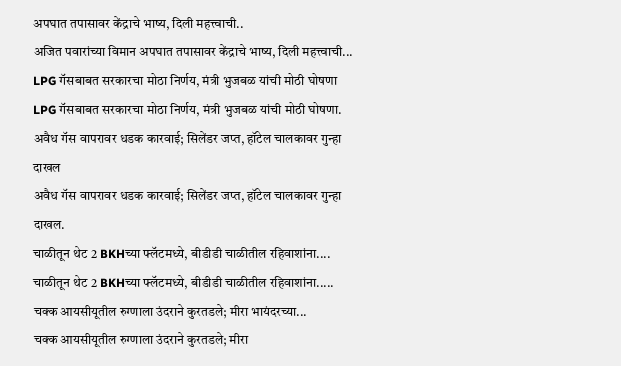अपघात तपासावर केंद्राचे भाष्य, दिली महत्त्वाची..
अजित पवारांच्या विमान अपघात तपासावर केंद्राचे भाष्य, दिली महत्त्वाची...
LPG गॅसबाबत सरकारचा मोठा निर्णय, मंत्री भुजबळ यांची मोठी घोषणा
LPG गॅसबाबत सरकारचा मोठा निर्णय, मंत्री भुजबळ यांची मोठी घोषणा.
अवैध गॅस वापरावर धडक कारवाई; सिलेंडर जप्त, हॉटेल चालकावर गुन्हा दाखल
अवैध गॅस वापरावर धडक कारवाई; सिलेंडर जप्त, हॉटेल चालकावर गुन्हा दाखल.
चाळीतून थेट 2 BKHच्या फ्लॅटमध्ये, बीडीडी चाळीतील रहिवाशांना....
चाळीतून थेट 2 BKHच्या फ्लॅटमध्ये, बीडीडी चाळीतील रहिवाशांना.....
चक्क आयसीयूतील रुग्णाला उंदराने कुरतडले; मीरा भायंदरच्या...
चक्क आयसीयूतील रुग्णाला उंदराने कुरतडले; मीरा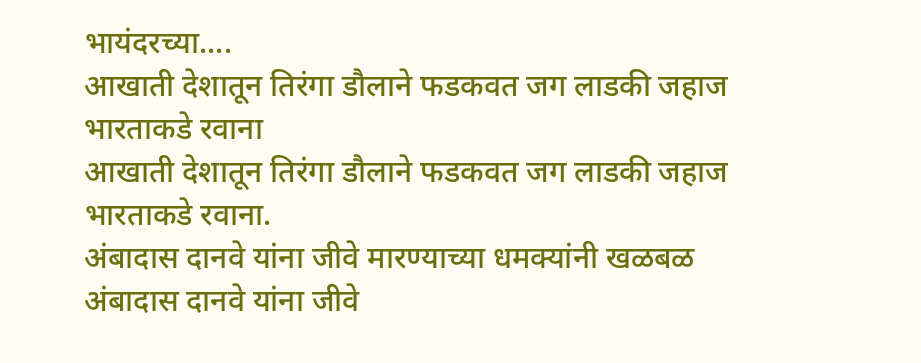भायंदरच्या....
आखाती देशातून तिरंगा डौलाने फडकवत जग लाडकी जहाज भारताकडे रवाना
आखाती देशातून तिरंगा डौलाने फडकवत जग लाडकी जहाज भारताकडे रवाना.
अंबादास दानवे यांना जीवे मारण्याच्या धमक्यांनी खळबळ
अंबादास दानवे यांना जीवे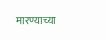मारण्याच्या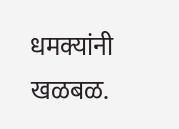धमक्यांनी खळबळ.